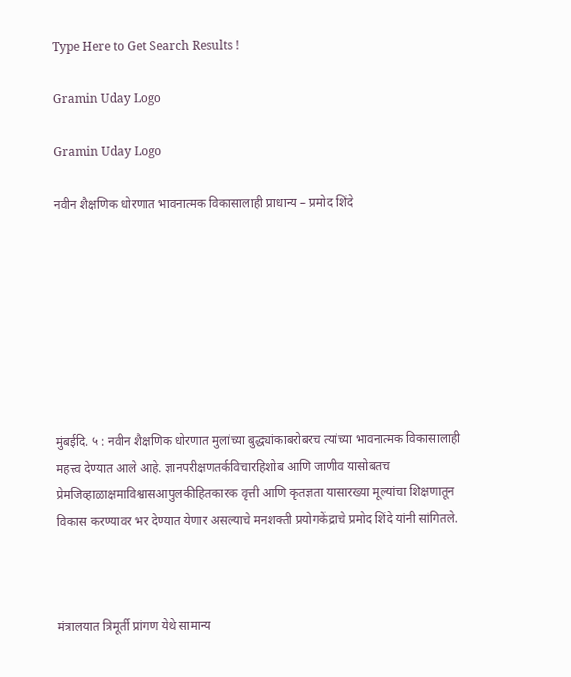Type Here to Get Search Results !

Gramin Uday Logo

Gramin Uday Logo

नवीन शैक्षणिक धोरणात भावनात्मक विकासालाही प्राधान्य – प्रमोद शिंदे








मुंबईदि. ५ : नवीन शैक्षणिक धोरणात मुलांच्या बुद्ध्यांकाबरोबरच त्यांच्या भावनात्मक विकासालाही महत्त्व देण्यात आले आहे. ज्ञानपरीक्षणतर्कविचारहिशोब आणि जाणीव यासोबतच प्रेमजिव्हाळाक्षमाविश्वासआपुलकीहितकारक वृत्ती आणि कृतज्ञता यासारख्या मूल्यांचा शिक्षणातून विकास करण्यावर भर देण्यात येणार असल्याचे मनशक्ती प्रयोगकेंद्राचे प्रमोद शिंदे यांनी सांगितले.



मंत्रालयात त्रिमूर्ती प्रांगण येथे सामान्य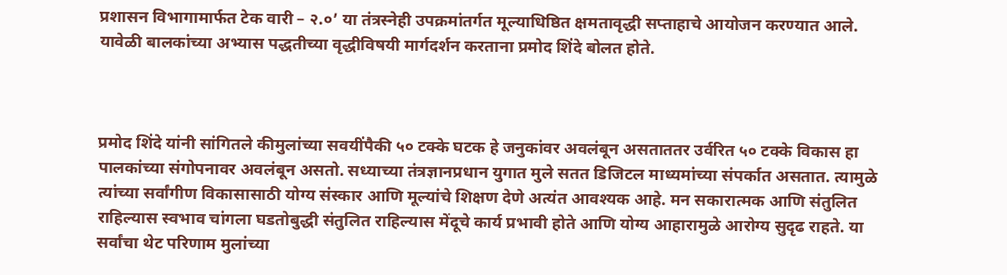प्रशासन विभागामार्फत टेक वारी – २.०’ या तंत्रस्नेही उपक्रमांतर्गत मूल्याधिष्ठित क्षमतावृद्धी सप्ताहाचे आयोजन करण्यात आले. यावेळी बालकांच्या अभ्यास पद्धतीच्या वृद्धीविषयी मार्गदर्शन करताना प्रमोद शिंदे बोलत होते.



प्रमोद शिंदे यांनी सांगितले कीमुलांच्या सवयींपैकी ५० टक्के घटक हे जनुकांवर अवलंबून असताततर उर्वरित ५० टक्के विकास हा पालकांच्या संगोपनावर अवलंबून असतो. सध्याच्या तंत्रज्ञानप्रधान युगात मुले सतत डिजिटल माध्यमांच्या संपर्कात असतात. त्यामुळे त्यांच्या सर्वांगीण विकासासाठी योग्य संस्कार आणि मूल्यांचे शिक्षण देणे अत्यंत आवश्यक आहे. मन सकारात्मक आणि संतुलित राहिल्यास स्वभाव चांगला घडतोबुद्धी संतुलित राहिल्यास मेंदूचे कार्य प्रभावी होते आणि योग्य आहारामुळे आरोग्य सुदृढ राहते. या सर्वांचा थेट परिणाम मुलांच्या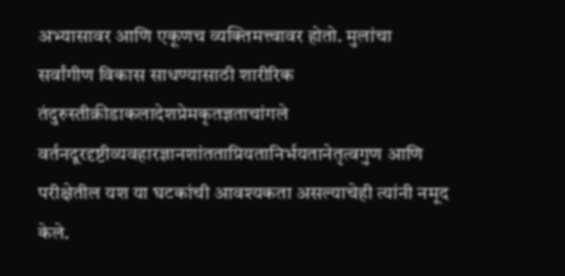अभ्यासावर आणि एकूणच व्यक्तिमत्त्वावर होतो. मुलांचा सर्वांगीण विकास साधण्यासाठी शारीरिक तंदुरुस्तीक्रीडाकलादेशप्रेमकृतज्ञताचांगले वर्तनदूरदृष्टीव्यवहारज्ञानशांतताप्रियतानिर्भयतानेतृत्वगुण आणि परीक्षेतील यश या घटकांची आवश्यकता असल्याचेही त्यांनी नमूद केले.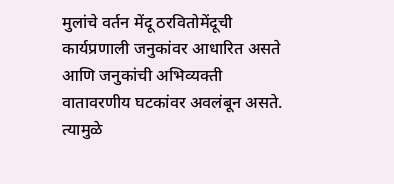मुलांचे वर्तन मेंदू ठरवितोमेंदूची कार्यप्रणाली जनुकांवर आधारित असते आणि जनुकांची अभिव्यक्ती वातावरणीय घटकांवर अवलंबून असते. त्यामुळे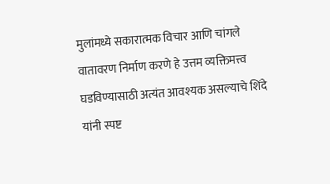मुलांमध्ये सकारात्मक विचार आणि चांगले वातावरण निर्माण करणे हे उत्तम व्यक्तिमत्त्व घडविण्यासाठी अत्यंत आवश्यक असल्याचे शिंदे यांनी स्पष्ट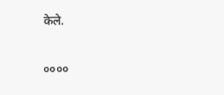केले.

००००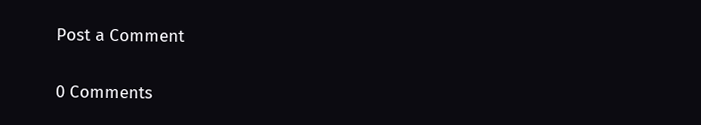Post a Comment

0 Comments